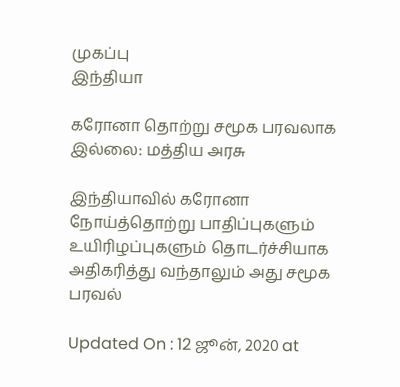முகப்பு
இந்தியா

கரோனா தொற்று சமூக பரவலாக இல்லை: மத்திய அரசு

இந்தியாவில் கரோனா நோய்த்தொற்று பாதிப்புகளும் உயிரிழப்புகளும் தொடர்ச்சியாக அதிகரித்து வந்தாலும் அது சமூக பரவல்

Updated On : 12 ஜூன், 2020 at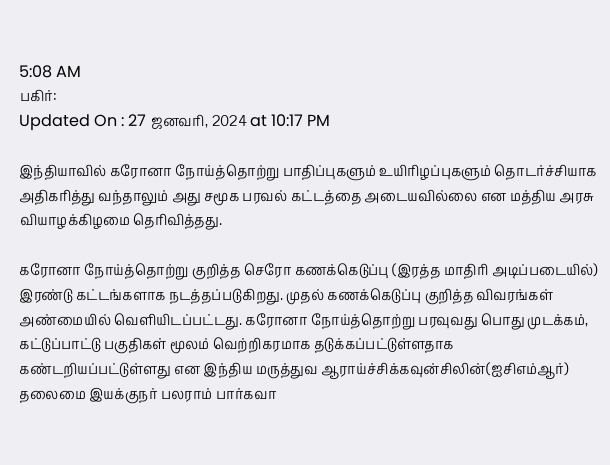5:08 AM
பகிர்:
Updated On : 27 ஜனவரி, 2024 at 10:17 PM

இந்தியாவில் கரோனா நோய்த்தொற்று பாதிப்புகளும் உயிரிழப்புகளும் தொடர்ச்சியாக அதிகரித்து வந்தாலும் அது சமூக பரவல் கட்டத்தை அடையவில்லை என மத்திய அரசு வியாழக்கிழமை தெரிவித்தது.

கரோனா நோய்த்தொற்று குறித்த செரோ கணக்கெடுப்பு (இரத்த மாதிரி அடிப்படையில்) இரண்டு கட்டங்களாக நடத்தப்படுகிறது. முதல் கணக்கெடுப்பு குறித்த விவரங்கள் அண்மையில் வெளியிடப்பட்டது. கரோனா நோய்த்தொற்று பரவுவது பொது முடக்கம், கட்டுப்பாட்டு பகுதிகள் மூலம் வெற்றிகரமாக தடுக்கப்பட்டுள்ளதாக கண்டறியப்பட்டுள்ளது என இந்திய மருத்துவ ஆராய்ச்சிக்கவுன்சிலின்(ஐசிஎம்ஆர்) தலைமை இயக்குநர் பலராம் பார்கவா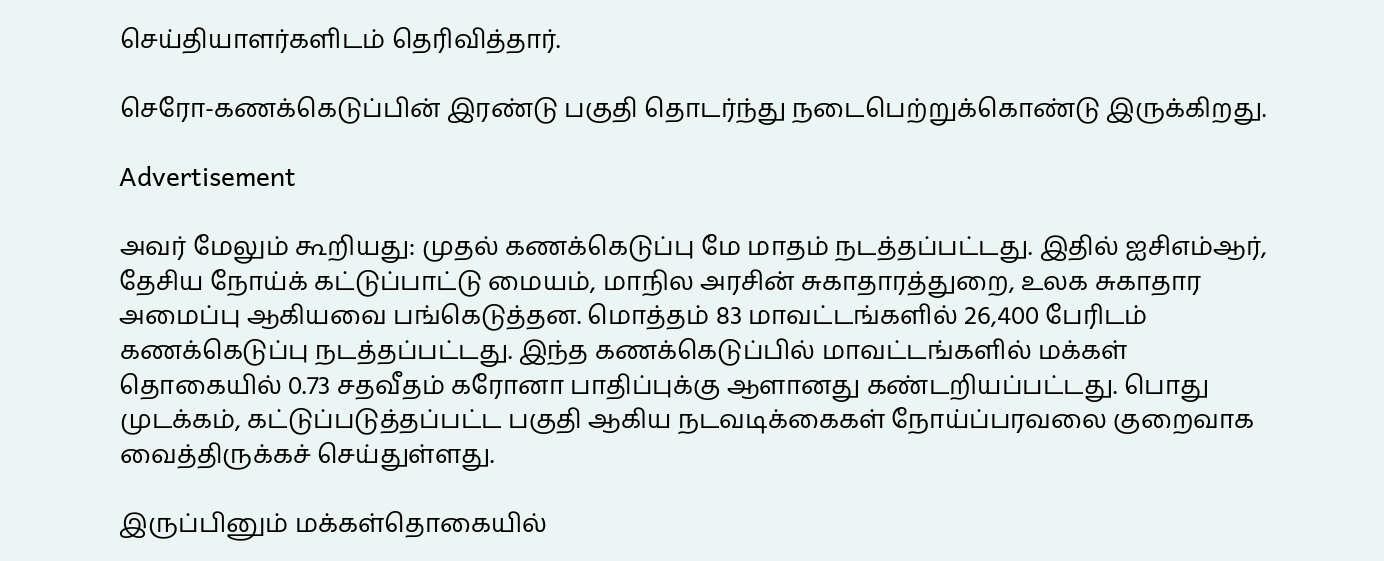செய்தியாளர்களிடம் தெரிவித்தார்.

செரோ-கணக்கெடுப்பின் இரண்டு பகுதி தொடர்ந்து நடைபெற்றுக்கொண்டு இருக்கிறது.

Advertisement

அவர் மேலும் கூறியது: முதல் கணக்கெடுப்பு மே மாதம் நடத்தப்பட்டது. இதில் ஐசிஎம்ஆர், தேசிய நோய்க் கட்டுப்பாட்டு மையம், மாநில அரசின் சுகாதாரத்துறை, உலக சுகாதார அமைப்பு ஆகியவை பங்கெடுத்தன. மொத்தம் 83 மாவட்டங்களில் 26,400 பேரிடம் கணக்கெடுப்பு நடத்தப்பட்டது. இந்த கணக்கெடுப்பில் மாவட்டங்களில் மக்கள் தொகையில் 0.73 சதவீதம் கரோனா பாதிப்புக்கு ஆளானது கண்டறியப்பட்டது. பொது முடக்கம், கட்டுப்படுத்தப்பட்ட பகுதி ஆகிய நடவடிக்கைகள் நோய்ப்பரவலை குறைவாக வைத்திருக்கச் செய்துள்ளது.

இருப்பினும் மக்கள்தொகையில்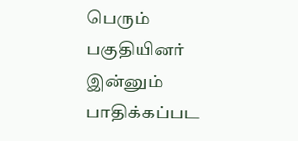பெரும் பகுதியினர் இன்னும் பாதிக்கப்பட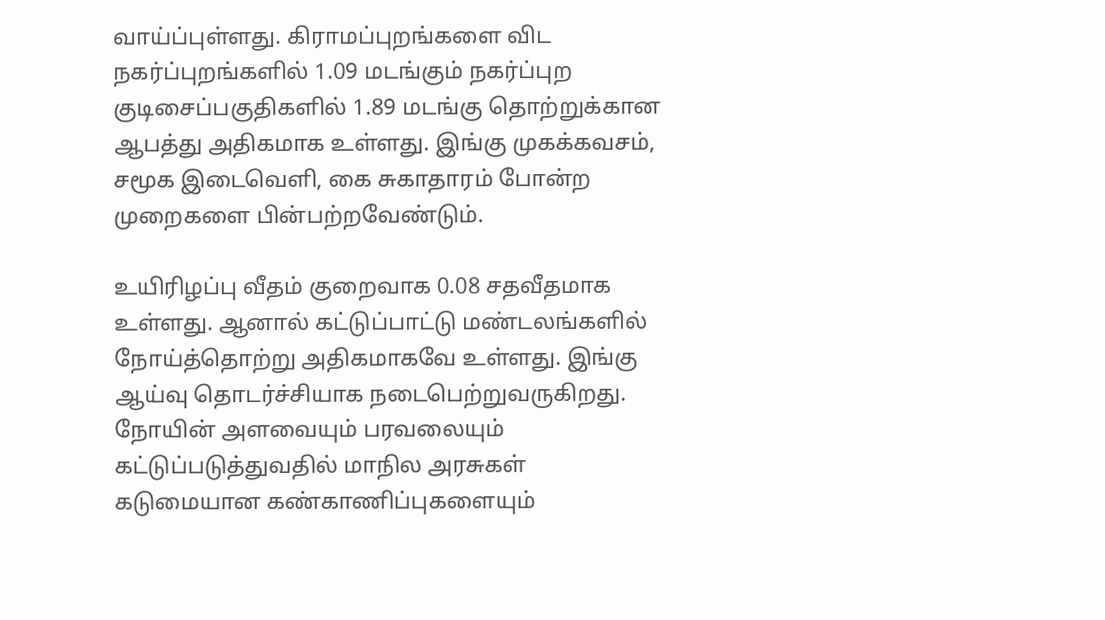வாய்ப்புள்ளது. கிராமப்புறங்களை விட நகர்ப்புறங்களில் 1.09 மடங்கும் நகர்ப்புற குடிசைப்பகுதிகளில் 1.89 மடங்கு தொற்றுக்கான ஆபத்து அதிகமாக உள்ளது. இங்கு முகக்கவசம், சமூக இடைவெளி, கை சுகாதாரம் போன்ற முறைகளை பின்பற்றவேண்டும்.

உயிரிழப்பு வீதம் குறைவாக 0.08 சதவீதமாக உள்ளது. ஆனால் கட்டுப்பாட்டு மண்டலங்களில் நோய்த்தொற்று அதிகமாகவே உள்ளது. இங்கு ஆய்வு தொடர்ச்சியாக நடைபெற்றுவருகிறது. நோயின் அளவையும் பரவலையும் கட்டுப்படுத்துவதில் மாநில அரசுகள் கடுமையான கண்காணிப்புகளையும்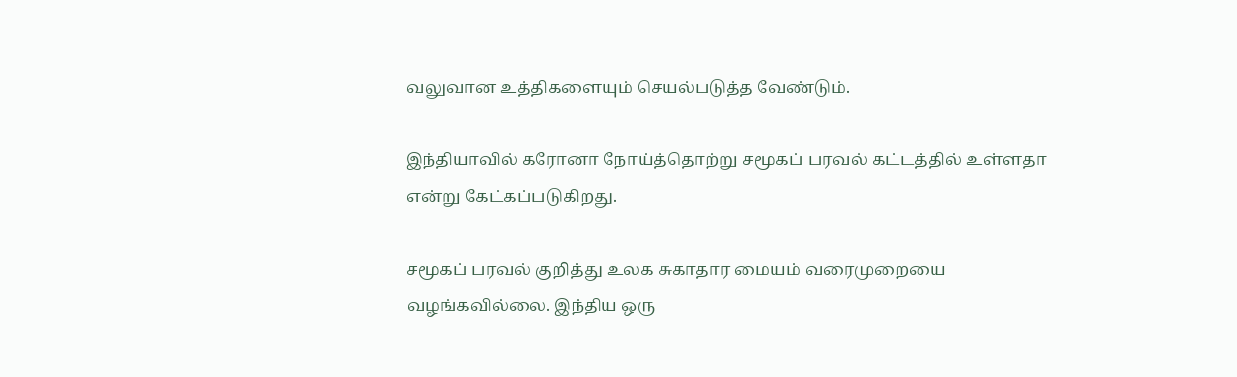வலுவான உத்திகளையும் செயல்படுத்த வேண்டும்.

இந்தியாவில் கரோனா நோய்த்தொற்று சமூகப் பரவல் கட்டத்தில் உள்ளதா என்று கேட்கப்படுகிறது.

சமூகப் பரவல் குறித்து உலக சுகாதார மையம் வரைமுறையை வழங்கவில்லை. இந்திய ஒரு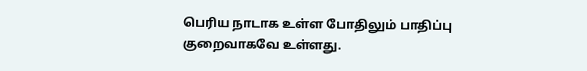பெரிய நாடாக உள்ள போதிலும் பாதிப்பு குறைவாகவே உள்ளது.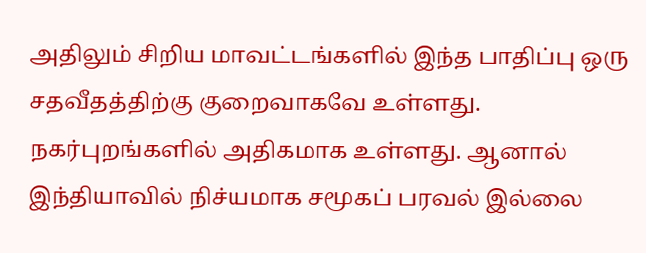அதிலும் சிறிய மாவட்டங்களில் இந்த பாதிப்பு ஒரு சதவீதத்திற்கு குறைவாகவே உள்ளது. நகர்புறங்களில் அதிகமாக உள்ளது. ஆனால் இந்தியாவில் நிச்யமாக சமூகப் பரவல் இல்லை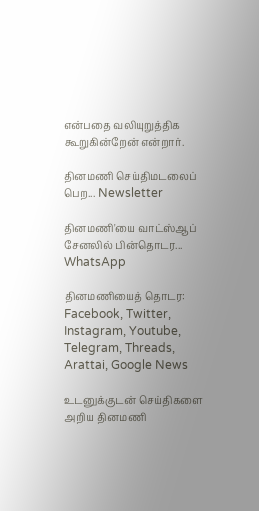என்பதை வலியுறுத்திக கூறுகின்றேன் என்றார்.

தினமணி செய்திமடலைப் பெற... Newsletter

தினமணி'யை வாட்ஸ்ஆப் சேனலில் பின்தொடர... WhatsApp

தினமணியைத் தொடர: Facebook, Twitter, Instagram, Youtube, Telegram, Threads, Arattai, Google News

உடனுக்குடன் செய்திகளை அறிய தினமணி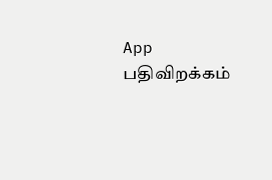App பதிவிறக்கம்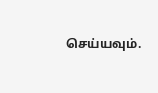செய்யவும்.